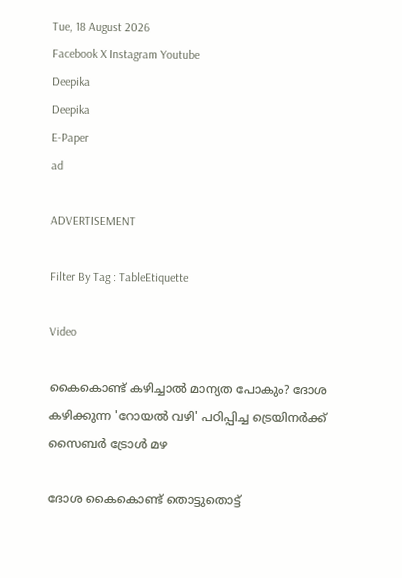Tue, 18 August 2026
Facebook X Instagram Youtube
Deepika
Deepika
E-Paper
ad

ADVERTISEMENT

Filter By Tag : TableEtiquette

Video

കൈകൊണ്ട് കഴിച്ചാൽ മാന്യത പോകും? ദോശ കഴിക്കുന്ന 'റോയൽ വഴി' പഠിപ്പിച്ച ട്രെയിനർക്ക് സൈബർ ട്രോൾ മഴ

ദോശ കൈകൊണ്ട് തൊട്ടുതൊട്ട്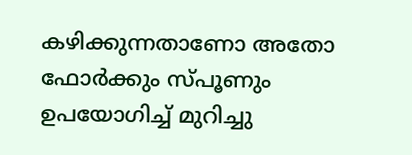കഴിക്കുന്നതാണോ അതോ ഫോർക്കും സ്പൂണും ഉപയോഗിച്ച് മുറിച്ചു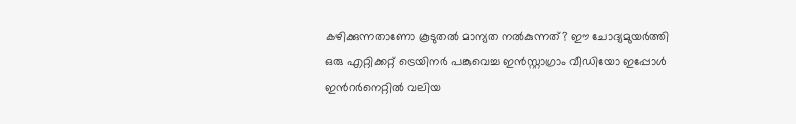കഴിക്കുന്നതാണോ കൂടുതൽ മാന്യത നൽകുന്നത്? ഈ ചോദ്യമുയർത്തി ഒരു എറ്റിക്കറ്റ് ട്രെയിനർ പങ്കുവെച്ച ഇൻസ്റ്റാഗ്രാം വീഡിയോ ഇപ്പോൾ ഇന്‍റർനെറ്റിൽ വലിയ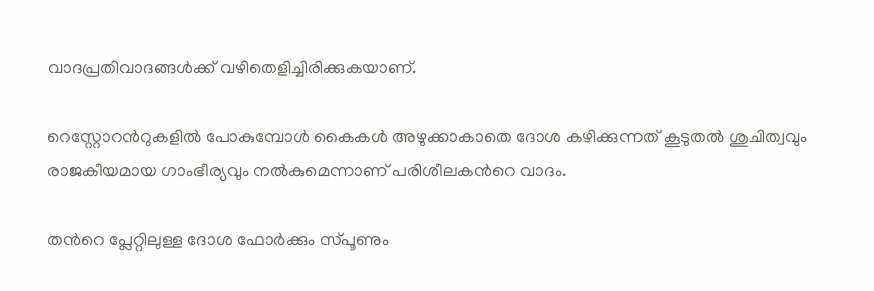വാദപ്രതിവാദങ്ങൾക്ക് വഴിതെളിച്ചിരിക്കുകയാണ്.

റെസ്റ്റോറന്‍റുകളിൽ പോകുമ്പോൾ കൈകൾ അഴുക്കാകാതെ ദോശ കഴിക്കുന്നത് കൂടുതൽ ശുചിത്വവും രാജകീയമായ ഗാംഭീര്യവും നൽകുമെന്നാണ് പരിശീലകന്‍റെ വാദം.

തന്‍റെ പ്ലേറ്റിലുള്ള ദോശ ഫോർക്കും സ്പൂണും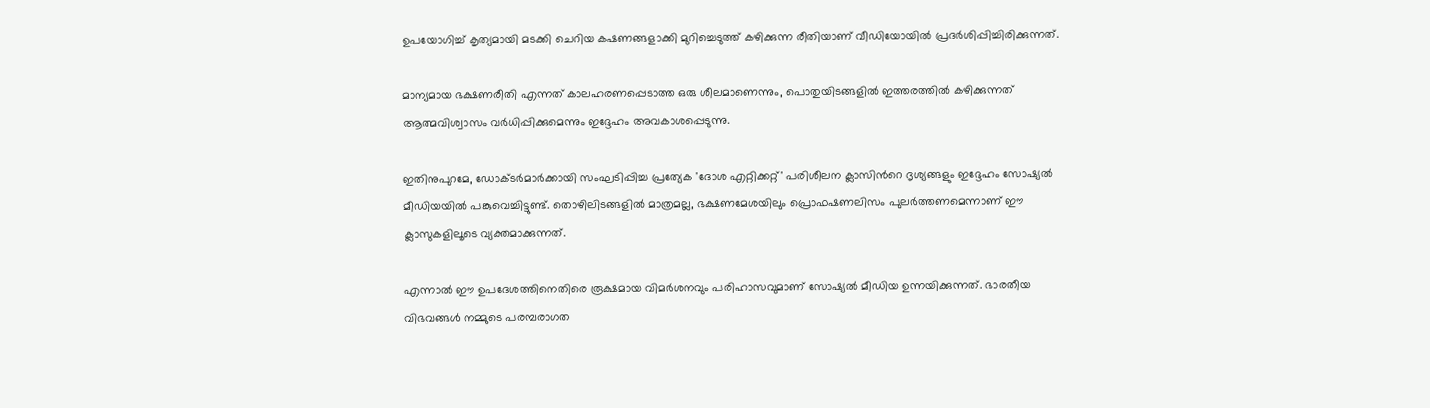ഉപയോഗിച്ച് കൃത്യമായി മടക്കി ചെറിയ കഷണങ്ങളാക്കി മുറിച്ചെടുത്ത് കഴിക്കുന്ന രീതിയാണ് വീഡിയോയിൽ പ്രദർശിപ്പിച്ചിരിക്കുന്നത്.

മാന്യമായ ഭക്ഷണരീതി എന്നത് കാലഹരണപ്പെടാത്ത ഒരു ശീലമാണെന്നും, പൊതുയിടങ്ങളിൽ ഇത്തരത്തിൽ കഴിക്കുന്നത് ആത്മവിശ്വാസം വർധിപ്പിക്കുമെന്നും ഇദ്ദേഹം അവകാശപ്പെടുന്നു.

ഇതിനുപുറമേ, ഡോക്ടർമാർക്കായി സംഘടിപ്പിച്ച പ്രത്യേക 'ദോശ എറ്റിക്കറ്റ്' പരിശീലന ക്ലാസിന്‍റെ ദൃശ്യങ്ങളും ഇദ്ദേഹം സോഷ്യൽ മീഡിയയിൽ പങ്കുവെച്ചിട്ടുണ്ട്. തൊഴിലിടങ്ങളിൽ മാത്രമല്ല, ഭക്ഷണമേശയിലും പ്രൊഫഷണലിസം പുലർത്തണമെന്നാണ് ഈ ക്ലാസുകളിലൂടെ വ്യക്തമാക്കുന്നത്.

എന്നാൽ ഈ ഉപദേശത്തിനെതിരെ രൂക്ഷമായ വിമർശനവും പരിഹാസവുമാണ് സോഷ്യൽ മീഡിയ ഉന്നയിക്കുന്നത്. ഭാരതീയ വിഭവങ്ങൾ നമ്മുടെ പരമ്പരാഗത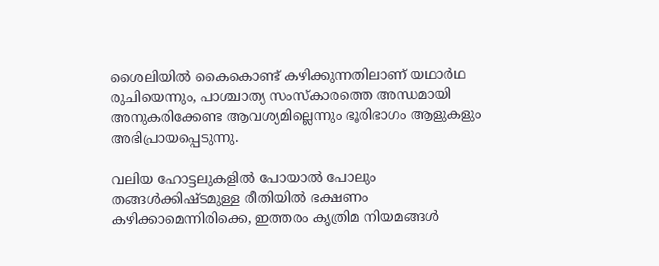ശൈലിയിൽ കൈകൊണ്ട് കഴിക്കുന്നതിലാണ് യഥാർഥ രുചിയെന്നും, പാശ്ചാത്യ സംസ്കാരത്തെ അന്ധമായി അനുകരിക്കേണ്ട ആവശ്യമില്ലെന്നും ഭൂരിഭാഗം ആളുകളും അഭിപ്രായപ്പെടുന്നു.

വലിയ ഹോട്ടലുകളിൽ പോയാൽ പോലും തങ്ങൾക്കിഷ്ടമുള്ള രീതിയിൽ ഭക്ഷണം കഴിക്കാമെന്നിരിക്കെ, ഇത്തരം കൃത്രിമ നിയമങ്ങൾ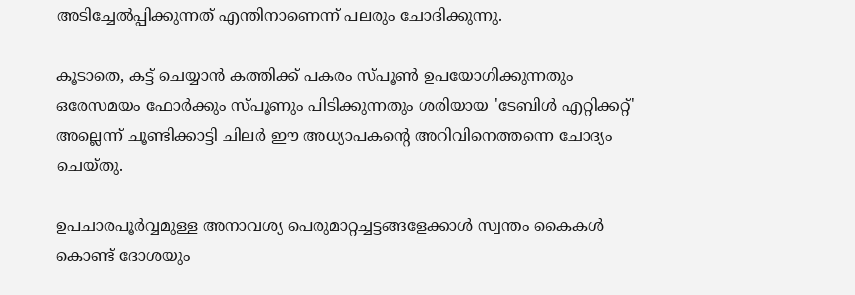അടിച്ചേൽപ്പിക്കുന്നത് എന്തിനാണെന്ന് പലരും ചോദിക്കുന്നു.

കൂടാതെ, കട്ട് ചെയ്യാൻ കത്തിക്ക് പകരം സ്പൂൺ ഉപയോഗിക്കുന്നതും ഒരേസമയം ഫോർക്കും സ്പൂണും പിടിക്കുന്നതും ശരിയായ 'ടേബിൾ എറ്റിക്കറ്റ്' അല്ലെന്ന് ചൂണ്ടിക്കാട്ടി ചിലർ ഈ അധ്യാപകന്‍റെ അറിവിനെത്തന്നെ ചോദ്യം ചെയ്തു.

ഉപചാരപൂർവ്വമുള്ള അനാവശ്യ പെരുമാറ്റച്ചട്ടങ്ങളേക്കാൾ സ്വന്തം കൈകൾ കൊണ്ട് ദോശയും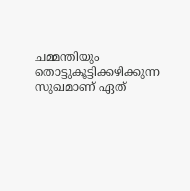ചമ്മന്തിയും തൊട്ടുകൂട്ടിക്കഴിക്കുന്ന സുഖമാണ് ഏത്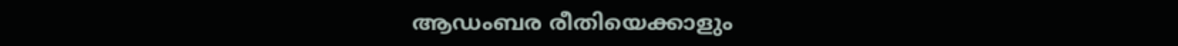ആഡംബര രീതിയെക്കാളും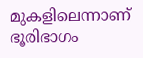മുകളിലെന്നാണ് ഭൂരിഭാഗം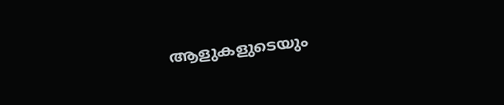ആളുകളുടെയും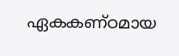ഏകകണ്ഠമായ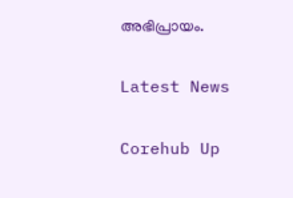അഭിപ്രായം.

Latest News

Corehub Up